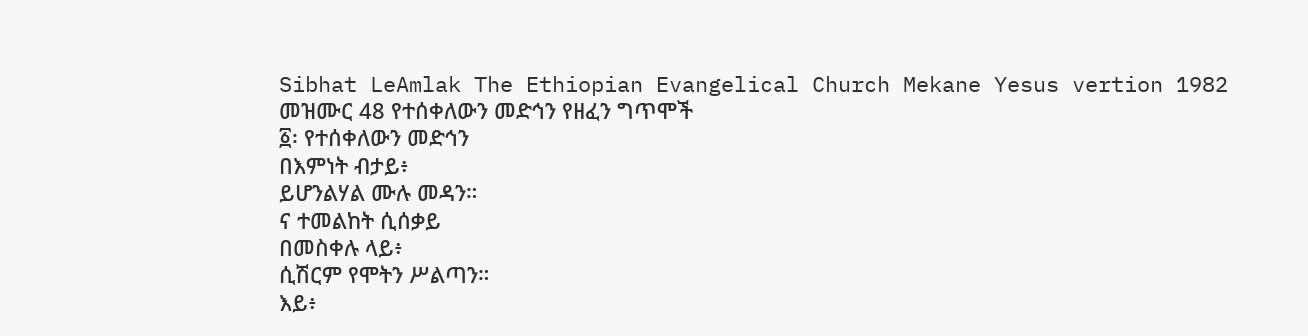Sibhat LeAmlak The Ethiopian Evangelical Church Mekane Yesus vertion 1982
መዝሙር 48 የተሰቀለውን መድኅን የዘፈን ግጥሞች
፩፡ የተሰቀለውን መድኅን
በእምነት ብታይ፥
ይሆንልሃል ሙሉ መዳን።
ና ተመልከት ሲሰቃይ
በመስቀሉ ላይ፥
ሲሽርም የሞትን ሥልጣን።
እይ፥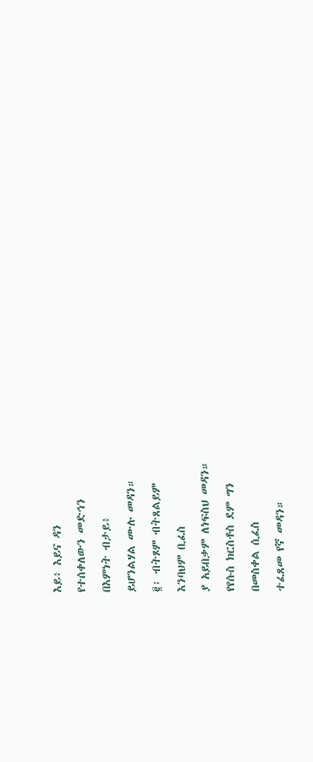እይ፥ እይና ዳን
የተሰቀለውን መድኅን
በእምነት ብታይ፥
ይሆንልሃል ሙሉ መዳን።
፪፡ ብትጾም ብትጸልይም
እንባህም ቢፈስ
ያ አይበቃም ለነፍስህ መዳን።
የየሱስ ክርስቶስ ደም ግን
በመስቀል ሲፈስ
ተፈጸመ የኛ መዳን።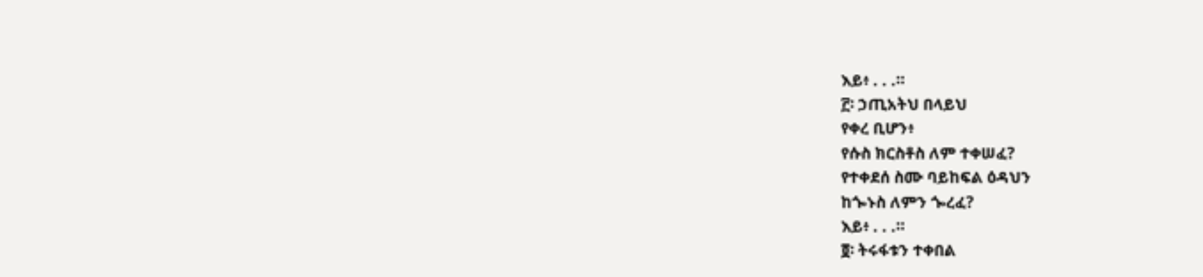እይ፥ . . .።
፫፡ ኃጢአትህ በላይህ
የቀረ ቢሆን፥
የሱስ ክርስቶስ ለም ተቀሠፈ?
የተቀደሰ ስሙ ባይከፍል ዕዳህን
ከጐኑስ ለምን ጐረፈ?
እይ፥ . . .።
፬፡ ትሩፋቱን ተቀበል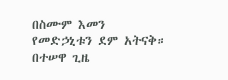በስሙም እመን
የመድኃኒቱን ደም አትናቅ።
በተሠዋ ጊዜ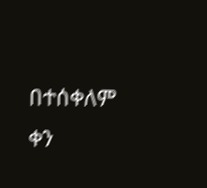በተሰቀለም ቀን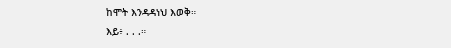ከሞት እንዳዳነህ እወቅ።
እይ፥ . . .።